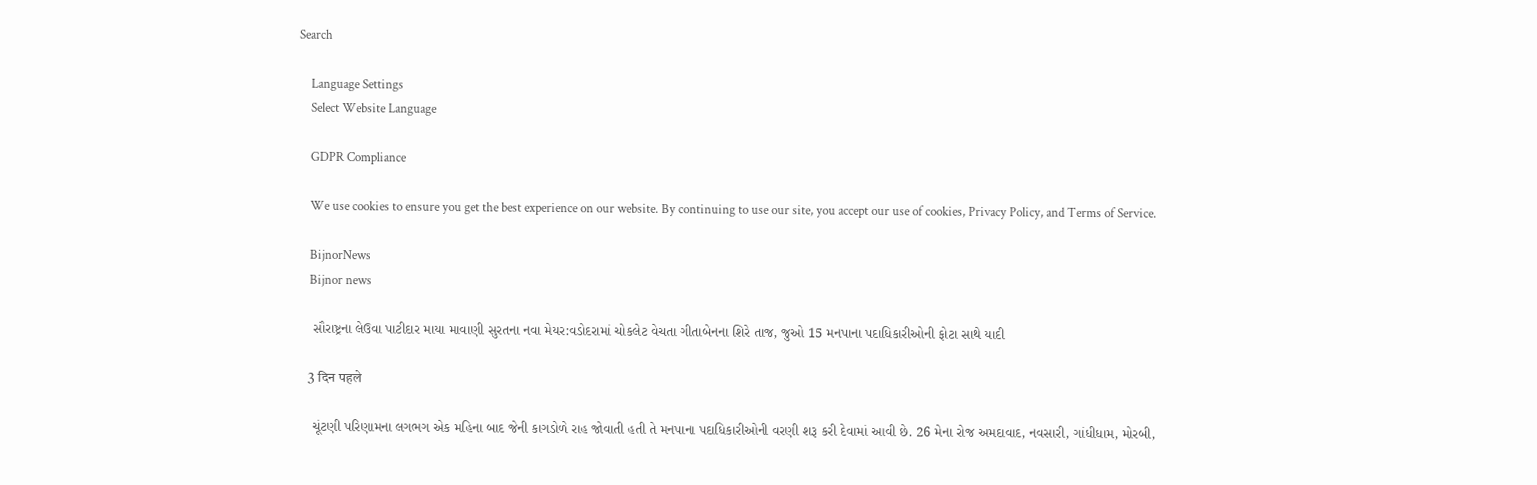Search

    Language Settings
    Select Website Language

    GDPR Compliance

    We use cookies to ensure you get the best experience on our website. By continuing to use our site, you accept our use of cookies, Privacy Policy, and Terms of Service.

    BijnorNews
    Bijnor news

    સૌરાષ્ટ્રના લેઉવા પાટીદાર માયા માવાણી સુરતના નવા મેયર:વડોદરામાં ચોકલેટ વેચતા ગીતાબેનના શિરે તાજ, જુઓ 15 મનપાના પદાધિકારીઓની ફોટા સાથે યાદી

    3 दिन पहले

    ચૂંટણી પરિણામના લગભગ એક મહિના બાદ જેની કાગડોળે રાહ જોવાતી હતી તે મનપાના પદાધિકારીઓની વરણી શરૂ કરી દેવામાં આવી છે. 26 મેના રોજ અમદાવાદ, નવસારી, ગાંધીધામ, મોરબી,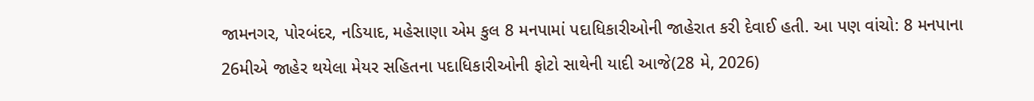જામનગર, પોરબંદર, નડિયાદ, મહેસાણા એમ કુલ 8 મનપામાં પદાધિકારીઓની જાહેરાત કરી દેવાઈ હતી. આ પણ વાંચો: 8 મનપાના 26મીએ જાહેર થયેલા મેયર સહિતના પદાધિકારીઓની ફોટો સાથેની યાદી આજે(28 મે, 2026)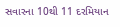સવારના 10થી 11 દરમિયાન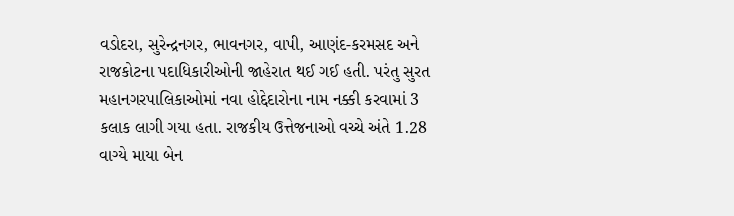વડોદરા, સુરેન્દ્રનગર, ભાવનગર, વાપી, આણંદ-કરમસદ અને રાજકોટના પદાધિકારીઓની જાહેરાત થઈ ગઈ હતી. પરંતુ સુરત મહાનગરપાલિકાઓમાં નવા હોદ્દેદારોના નામ નક્કી કરવામાં 3 કલાક લાગી ગયા હતા. રાજકીય ઉત્તેજનાઓ વચ્ચે અંતે 1.28 વાગ્યે માયા બેન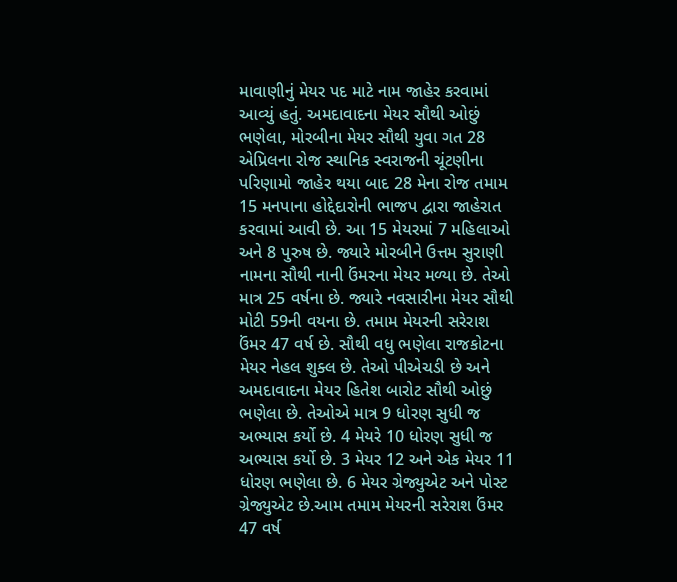માવાણીનું મેયર પદ માટે નામ જાહેર કરવામાં આવ્યું હતું. અમદાવાદના મેયર સૌથી ઓછું ભણેલા, મોરબીના મેયર સૌથી યુવા ગત 28 એપ્રિલના રોજ સ્થાનિક સ્વરાજની ચૂંટણીના પરિણામો જાહેર થયા બાદ 28 મેના રોજ તમામ 15 મનપાના હોદ્દેદારોની ભાજપ દ્વારા જાહેરાત કરવામાં આવી છે. આ 15 મેયરમાં 7 મહિલાઓ અને 8 પુરુષ છે. જ્યારે મોરબીને ઉત્તમ સુરાણી નામના સૌથી નાની ઉંમરના મેયર મળ્યા છે. તેઓ માત્ર 25 વર્ષના છે. જ્યારે નવસારીના મેયર સૌથી મોટી 59ની વયના છે. તમામ મેયરની સરેરાશ ઉંમર 47 વર્ષ છે. સૌથી વધુ ભણેલા રાજકોટના મેયર નેહલ શુક્લ છે. તેઓ પીએચડી છે અને અમદાવાદના મેયર હિતેશ બારોટ સૌથી ઓછું ભણેલા છે. તેઓએ માત્ર 9 ધોરણ સુધી જ અભ્યાસ કર્યો છે. 4 મેયરે 10 ધોરણ સુધી જ અભ્યાસ કર્યો છે. 3 મેયર 12 અને એક મેયર 11 ધોરણ ભણેલા છે. 6 મેયર ગ્રેજ્યુએટ અને પોસ્ટ ગ્રેજ્યુએટ છે.આમ તમામ મેયરની સરેરાશ ઉંમર 47 વર્ષ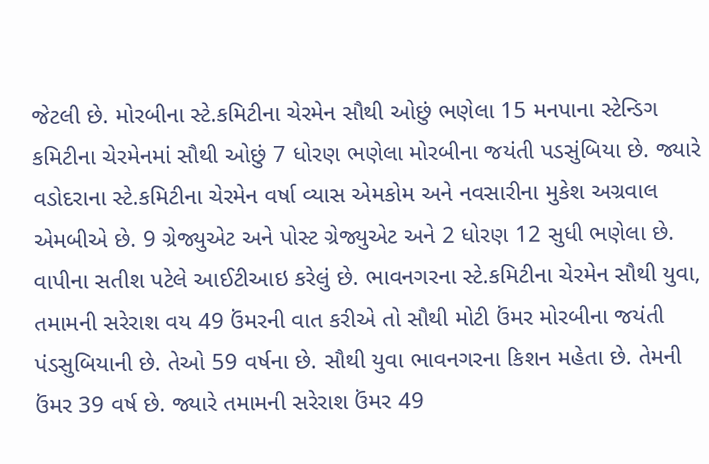જેટલી છે. મોરબીના સ્ટે.કમિટીના ચેરમેન સૌથી ઓછું ભણેલા 15 મનપાના સ્ટેન્ડિગ કમિટીના ચેરમેનમાં સૌથી ઓછું 7 ધોરણ ભણેલા મોરબીના જયંતી પડસુંબિયા છે. જ્યારે વડોદરાના સ્ટે.કમિટીના ચેરમેન વર્ષા વ્યાસ એમકોમ અને નવસારીના મુકેશ અગ્રવાલ એમબીએ છે. 9 ગ્રેજ્યુએટ અને પોસ્ટ ગ્રેજ્યુએટ અને 2 ધોરણ 12 સુધી ભણેલા છે. વાપીના સતીશ પટેલે આઈટીઆઇ કરેલું છે. ભાવનગરના સ્ટે.કમિટીના ચેરમેન સૌથી યુવા, તમામની સરેરાશ વય 49 ઉંમરની વાત કરીએ તો સૌથી મોટી ઉંમર મોરબીના જયંતી પંડસુબિયાની છે. તેઓ 59 વર્ષના છે. સૌથી યુવા ભાવનગરના કિશન મહેતા છે. તેમની ઉંમર 39 વર્ષ છે. જ્યારે તમામની સરેરાશ ઉંમર 49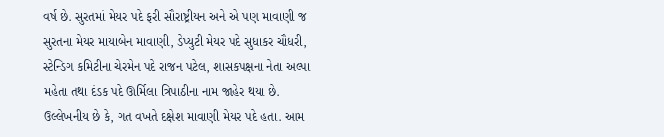વર્ષ છે. સુરતમાં મેયર પદે ફરી સૌરાષ્ટ્રીયન અને એ પણ માવાણી જ સુરતના મેયર માયાબેન માવાણી, ડેપ્યુટી મેયર પદે સુધાકર ચૌધરી, સ્ટેન્ડિગ કમિટીના ચેરમેન પદે રાજન પટેલ, શાસકપક્ષના નેતા અલ્પા મહેતા તથા દંડક પદે ઊર્મિલા ત્રિપાઠીના નામ જાહેર થયા છે. ઉલ્લેખનીય છે કે, ગત વખતે દક્ષેશ માવાણી મેયર પદે હતા. આમ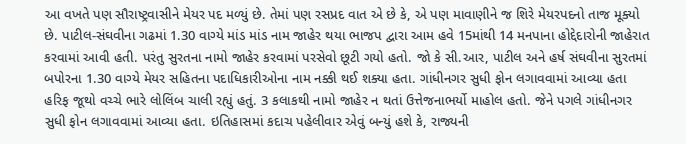આ વખતે પણ સૌરાષ્ટ્રવાસીને મેયર પદ મળ્યું છે. તેમાં પણ રસપ્રદ વાત એ છે કે, એ પણ માવાણીને જ શિરે મેયરપદનો તાજ મૂક્યો છે. પાટીલ-સંઘવીના ગઢમાં 1.30 વાગ્યે માંડ માંડ નામ જાહેર થયા ભાજપ દ્વારા આમ હવે 15માંથી 14 મનપાના હોદ્દેદારોની જાહેરાત કરવામાં આવી હતી. પરંતુ સુરતના નામો જાહેર કરવામાં પરસેવો છૂટી ગયો હતો. જો કે સી.આર, પાટીલ અને હર્ષ સંઘવીના સુરતમાં બપોરના 1.30 વાગ્યે મેયર સહિતના પદાધિકારીઓના નામ નક્કી થઈ શક્યા હતા. ગાંધીનગર સુધી ફોન લગાવવામાં આવ્યા હતા હરિફ જૂથો વચ્ચે ભારે લોલિંબ ચાલી રહ્યું હતું. 3 કલાકથી નામો જાહેર ન થતાં ઉત્તેજનાભર્યો માહોલ હતો. જેને પગલે ગાંધીનગર સુધી ફોન લગાવવામાં આવ્યા હતા. ઇતિહાસમાં કદાચ પહેલીવાર એવું બન્યું હશે કે, રાજ્યની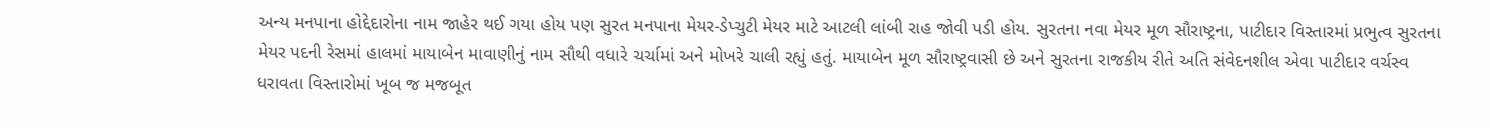અન્ય મનપાના હોદ્દેદારોના નામ જાહેર થઈ ગયા હોય પણ સુરત મનપાના મેયર-ડેપ્ચુટી મેયર માટે આટલી લાંબી રાહ જોવી પડી હોય. સુરતના નવા મેયર મૂળ સૌરાષ્ટ્રના, પાટીદાર વિસ્તારમાં પ્રભુત્વ સુરતના મેયર પદની રેસમાં હાલમાં માયાબેન માવાણીનું નામ સૌથી વધારે ચર્ચામાં અને મોખરે ચાલી રહ્યું હતું. માયાબેન મૂળ સૌરાષ્ટ્રવાસી છે અને સુરતના રાજકીય રીતે અતિ સંવેદનશીલ એવા પાટીદાર વર્ચસ્વ ધરાવતા વિસ્તારોમાં ખૂબ જ મજબૂત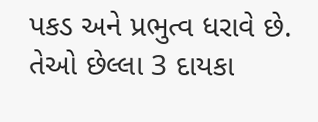પકડ અને પ્રભુત્વ ધરાવે છે. તેઓ છેલ્લા 3 દાયકા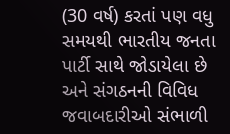(30 વર્ષ) કરતાં પણ વધુ સમયથી ભારતીય જનતા પાર્ટી સાથે જોડાયેલા છે અને સંગઠનની વિવિધ જવાબદારીઓ સંભાળી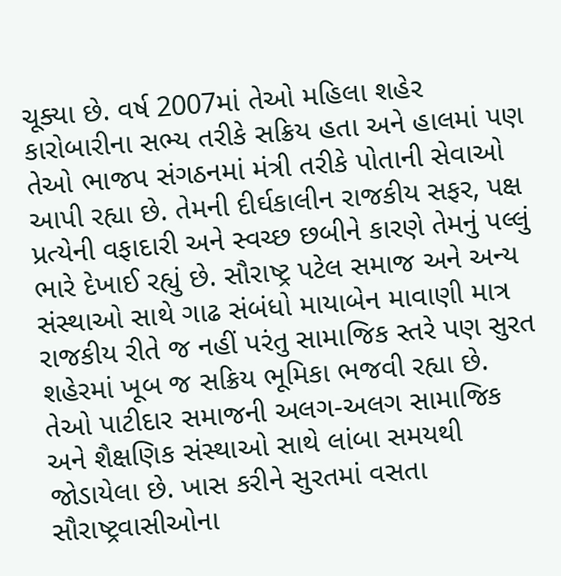ચૂક્યા છે. વર્ષ 2007માં તેઓ મહિલા શહેર કારોબારીના સભ્ય તરીકે સક્રિય હતા અને હાલમાં પણ તેઓ ભાજપ સંગઠનમાં મંત્રી તરીકે પોતાની સેવાઓ આપી રહ્યા છે. તેમની દીર્ઘકાલીન રાજકીય સફર, પક્ષ પ્રત્યેની વફાદારી અને સ્વચ્છ છબીને કારણે તેમનું પલ્લું ભારે દેખાઈ રહ્યું છે. સૌરાષ્ટ્ર પટેલ સમાજ અને અન્ય સંસ્થાઓ સાથે ગાઢ સંબંધો માયાબેન માવાણી માત્ર રાજકીય રીતે જ નહીં પરંતુ સામાજિક સ્તરે પણ સુરત શહેરમાં ખૂબ જ સક્રિય ભૂમિકા ભજવી રહ્યા છે. તેઓ પાટીદાર સમાજની અલગ-અલગ સામાજિક અને શૈક્ષણિક સંસ્થાઓ સાથે લાંબા સમયથી જોડાયેલા છે. ખાસ કરીને સુરતમાં વસતા સૌરાષ્ટ્રવાસીઓના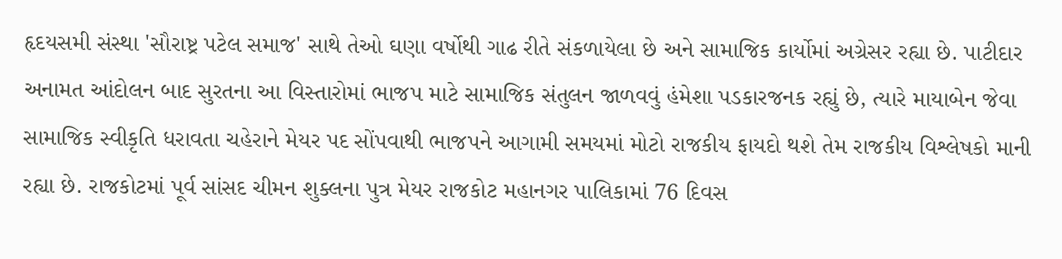હૃદયસમી સંસ્થા 'સૌરાષ્ટ્ર પટેલ સમાજ' સાથે તેઓ ઘણા વર્ષોથી ગાઢ રીતે સંકળાયેલા છે અને સામાજિક કાર્યોમાં અગ્રેસર રહ્યા છે. પાટીદાર અનામત આંદોલન બાદ સુરતના આ વિસ્તારોમાં ભાજપ માટે સામાજિક સંતુલન જાળવવું હંમેશા પડકારજનક રહ્યું છે, ત્યારે માયાબેન જેવા સામાજિક સ્વીકૃતિ ધરાવતા ચહેરાને મેયર પદ સોંપવાથી ભાજપને આગામી સમયમાં મોટો રાજકીય ફાયદો થશે તેમ રાજકીય વિશ્લેષકો માની રહ્યા છે. રાજકોટમાં પૂર્વ સાંસદ ચીમન શુક્લના પુત્ર મેયર રાજકોટ મહાનગર પાલિકામાં 76 દિવસ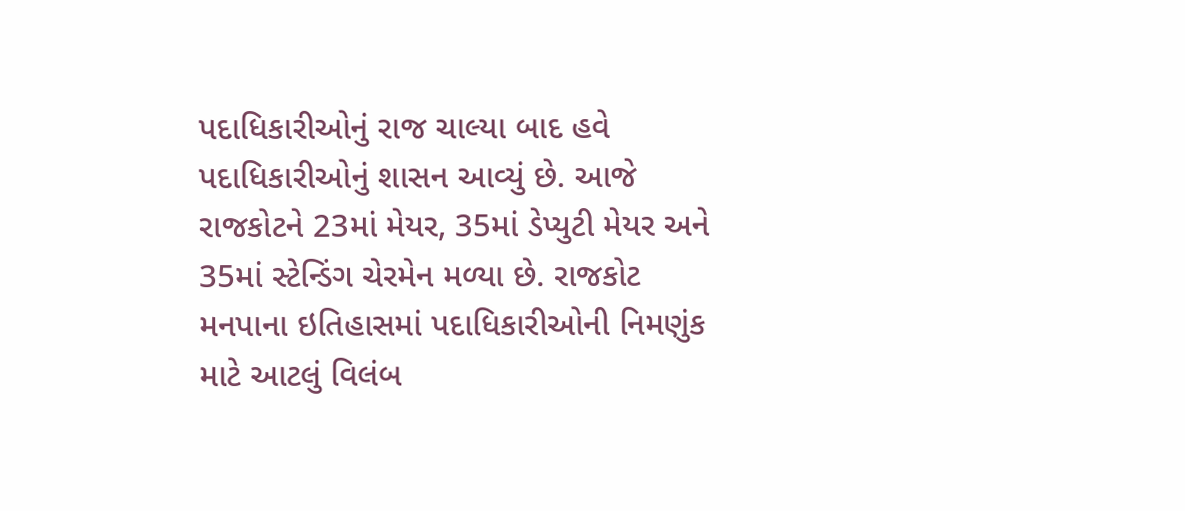પદાધિકારીઓનું રાજ ચાલ્યા બાદ હવે પદાધિકારીઓનું શાસન આવ્યું છે. આજે રાજકોટને 23માં મેયર, 35માં ડેપ્યુટી મેયર અને 35માં સ્ટેન્ડિંગ ચેરમેન મળ્યા છે. રાજકોટ મનપાના ઇતિહાસમાં પદાધિકારીઓની નિમણુંક માટે આટલું વિલંબ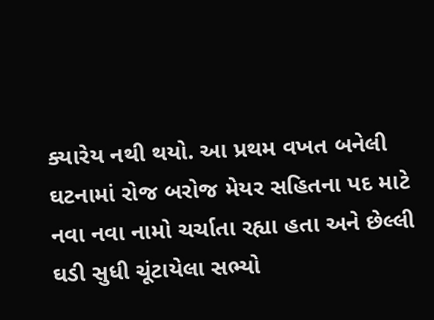ક્યારેય નથી થયો. આ પ્રથમ વખત બનેલી ઘટનામાં રોજ બરોજ મેયર સહિતના પદ માટે નવા નવા નામો ચર્ચાતા રહ્યા હતા અને છેલ્લી ઘડી સુધી ચૂંટાયેલા સભ્યો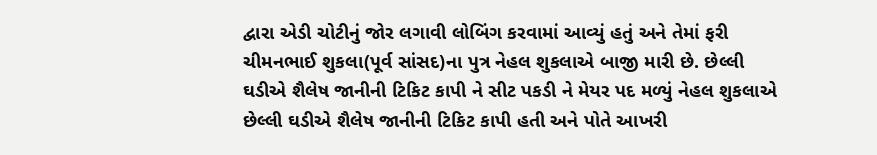દ્વારા એડી ચોટીનું જોર લગાવી લોબિંગ કરવામાં આવ્યું હતું અને તેમાં ફરી ચીમનભાઈ શુકલા(પૂર્વ સાંસદ)ના પુત્ર નેહલ શુકલાએ બાજી મારી છે. છેલ્લી ઘડીએ શૈલેષ જાનીની ટિકિટ કાપી ને સીટ પકડી ને મેયર પદ મળ્યું નેહલ શુકલાએ છેલ્લી ઘડીએ શૈલેષ જાનીની ટિકિટ કાપી હતી અને પોતે આખરી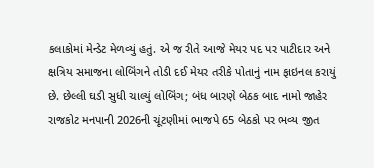કલાકોમાં મેન્ડેટ મેળવ્યું હતું. એ જ રીતે આજે મેયર પદ પર પાટીદાર અને ક્ષત્રિય સમાજના લોબિંગને તોડી દઈ મેયર તરીકે પોતાનું નામ ફાઇનલ કરાયું છે. છેલ્લી ઘડી સુધી ચાલ્યું લોબિંગ; બંધ બારણે બેઠક બાદ નામો જાહેર રાજકોટ મનપાની 2026ની ચૂંટણીમાં ભાજપે 65 બેઠકો પર ભવ્ય જીત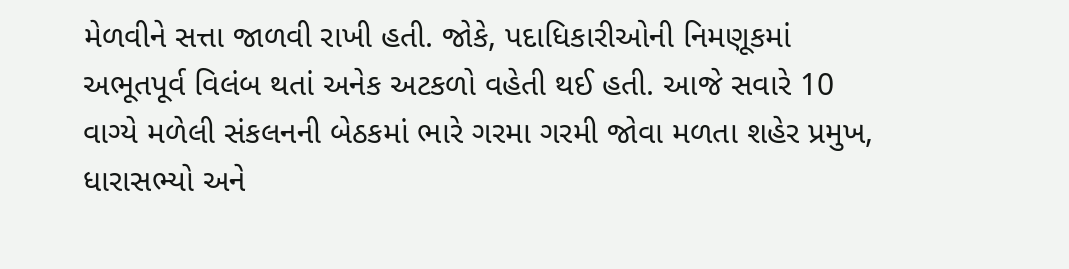મેળવીને સત્તા જાળવી રાખી હતી. જોકે, પદાધિકારીઓની નિમણૂકમાં અભૂતપૂર્વ વિલંબ થતાં અનેક અટકળો વહેતી થઈ હતી. આજે સવારે 10 વાગ્યે મળેલી સંકલનની બેઠકમાં ભારે ગરમા ગરમી જોવા મળતા શહેર પ્રમુખ, ધારાસભ્યો અને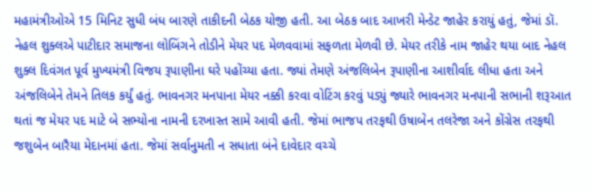મહામંત્રીઓએ 15 મિનિટ સુધી બંધ બારણે તાકીદની બેઠક યોજી હતી. આ બેઠક બાદ આખરી મેન્ડેટ જાહેર કરાયું હતું, જેમાં ડૉ. નેહલ શુક્લએ પાટીદાર સમાજના લોબિંગને તોડીને મેયર પદ મેળવવામાં સફળતા મેળવી છે. મેયર તરીકે નામ જાહેર થયા બાદ નેહલ શુક્લ દિવંગત પૂર્વ મુખ્યમંત્રી વિજય રૂપાણીના ઘરે પહોંચ્યા હતા. જ્યાં તેમણે અંજલિબેન રૂપાણીના આશીર્વાદ લીધા હતા અને અંજલિબેને તેમને તિલક કર્યું હતું. ભાવનગર મનપાના મેયર નક્કી કરવા વોટિંગ કરવું પડ્યું જ્યારે ભાવનગર મનપાની સભાની શરૂઆત થતાં જ મેયર પદ માટે બે સભ્યોના નામની દરખાસ્ત સામે આવી હતી. જેમાં ભાજપ તરફથી ઉષાબેન તલરેજા અને કોંગ્રેસ તરફથી જશુબેન બારૈયા મેદાનમાં હતા. જેમાં સર્વાનુમતી ન સધાતા બંને દાવેદાર વચ્ચે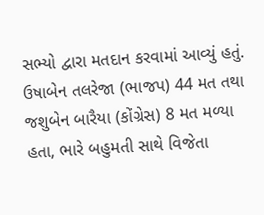સભ્યો દ્વારા મતદાન કરવામાં આવ્યું હતું. ઉષાબેન તલરેજા (ભાજપ) 44 મત તથા જશુબેન બારૈયા (કોંગ્રેસ) 8 મત મળ્યા હતા, ભારે બહુમતી સાથે વિજેતા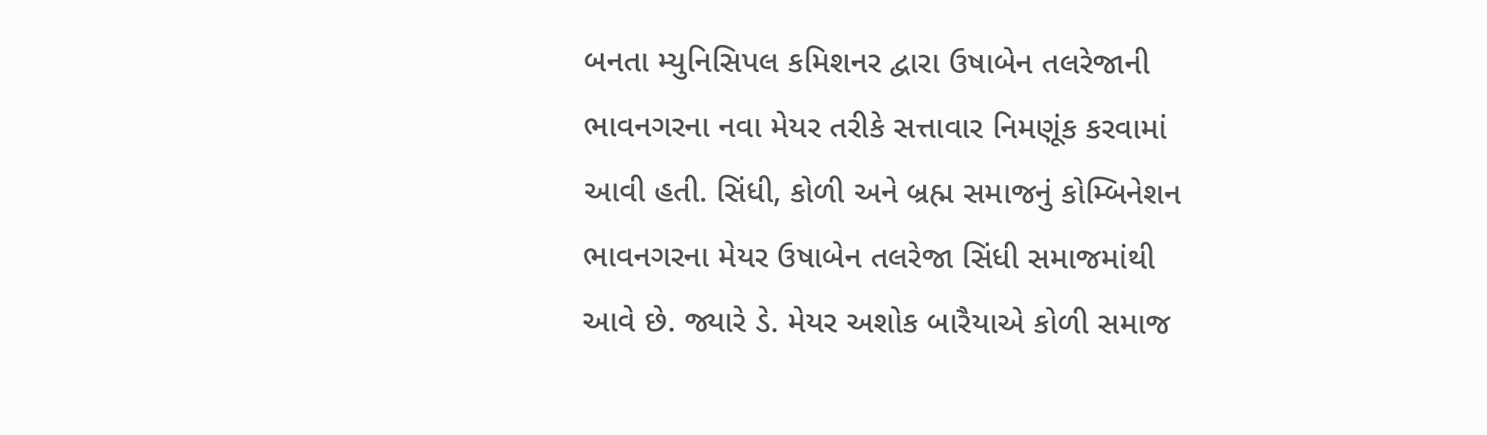બનતા મ્યુનિસિપલ કમિશનર દ્વારા ઉષાબેન તલરેજાની ભાવનગરના નવા મેયર તરીકે સત્તાવાર નિમણૂંક કરવામાં આવી હતી. સિંધી, કોળી અને બ્રહ્મ સમાજનું કોમ્બિનેશન ભાવનગરના મેયર ઉષાબેન તલરેજા સિંધી સમાજમાંથી આવે છે. જ્યારે ડે. મેયર અશોક બારૈયાએ કોળી સમાજ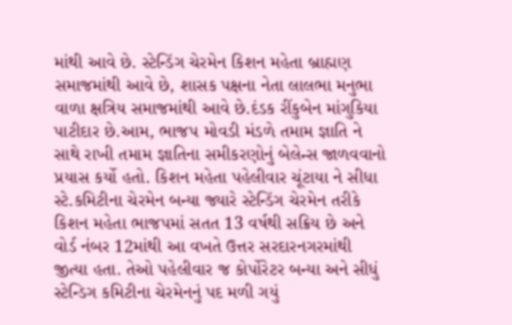માંથી આવે છે. સ્ટેન્ડિંગ ચેરમેન કિશન મહેતા બ્રાહ્મણ સમાજમાંથી આવે છે, શાસક પક્ષના નેતા લાલભા મનુભા વાળા ક્ષત્રિય સમાજમાંથી આવે છે.દંડક રીંકુબેન માંગુકિયા પાટીદાર છે.આમ, ભાજપ મોવડી મંડળે તમામ જ્ઞાતિ ને સાથે રાખી તમામ જ્ઞાતિના સમીકરણોનું બેલેન્સ જાળવવાનો પ્રયાસ કર્યો હતો. કિશન મહેતા પહેલીવાર ચૂંટાયા ને સીધા સ્ટે.કમિટીના ચેરમેન બન્યા જ્યારે સ્ટેન્ડિંગ ચેરમેન તરીકે કિશન મહેતા ભાજપમાં સતત 13 વર્ષથી સક્રિય છે અને વોર્ડ નંબર 12માંથી આ વખતે ઉત્તર સરદારનગરમાંથી જીત્યા હતા. તેઓ પહેલીવાર જ કોર્પોરેટર બન્યા અને સીધું સ્ટેન્ડિગ કમિટીના ચેરમેનનું પદ મળી ગયું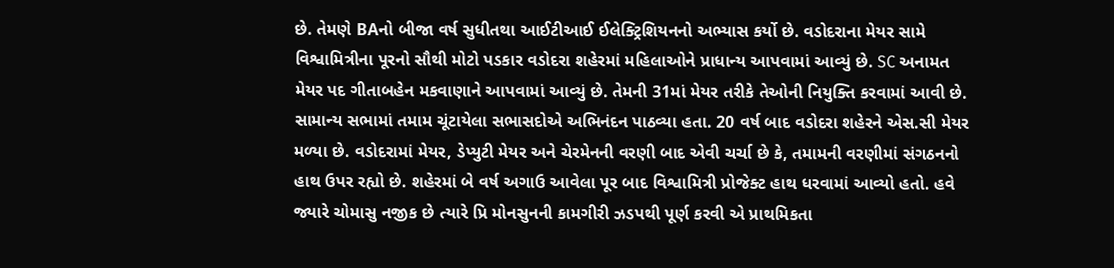છે. તેમણે BAનો બીજા વર્ષ સુધીતથા આઈટીઆઈ ઈલેક્ટ્રિશિયનનો અભ્યાસ કર્યો છે. વડોદરાના મેયર સામે વિશ્વામિત્રીના પૂરનો સૌથી મોટો પડકાર વડોદરા શહેરમાં મહિલાઓને પ્રાધાન્ય આપવામાં આવ્યું છે. SC અનામત મેયર પદ ગીતાબહેન મકવાણાને આપવામાં આવ્યું છે. તેમની 31માં મેયર તરીકે તેઓની નિયુક્તિ કરવામાં આવી છે. સામાન્ય સભામાં તમામ ચૂંટાયેલા સભાસદોએ અભિનંદન પાઠવ્યા હતા. 20 વર્ષ બાદ વડોદરા શહેરને એસ.સી મેયર મળ્યા છે. વડોદરામાં મેયર, ડેપ્યુટી મેયર અને ચેરમેનની વરણી બાદ એવી ચર્ચા છે કે, તમામની વરણીમાં સંગઠનનો હાથ ઉપર રહ્યો છે. શહેરમાં બે વર્ષ અગાઉ આવેલા પૂર બાદ વિશ્વામિત્રી પ્રોજેક્ટ હાથ ધરવામાં આવ્યો હતો. હવે જ્યારે ચોમાસુ નજીક છે ત્યારે પ્રિ મોનસુનની કામગીરી ઝડપથી પૂર્ણ કરવી એ પ્રાથમિકતા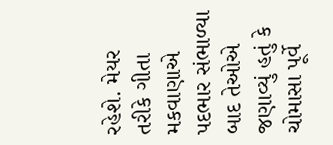રહેશે. મેયર તરીકે ગીતા મકવાણાએ પદભાર સંભાળ્યા બાદ તેઓએ જણાવ્યું હતું કે ચોમાસા પૂર્વે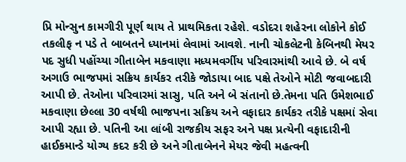પ્રિ મોન્સુન કામગીરી પૂર્ણ થાય તે પ્રાથમિકતા રહેશે. વડોદરા શહેરના લોકોને કોઈ તકલીફ ન પડે તે બાબતને ધ્યાનમાં લેવામાં આવશે. નાની ચોકલેટની કેબિનથી મેયર પદ સુધી પહોંચ્યા ગીતાબેન મકવાણા મધ્યમવર્ગીય પરિવારમાંથી આવે છે. બે વર્ષ અગાઉ ભાજપમાં સક્રિય કાર્યકર તરીકે જોડાયા બાદ પક્ષે તેઓને મોટી જવાબદારી આપી છે. તેઓના પરિવારમાં સાસુ, પતિ અને બે સંતાનો છે.તેમના પતિ ઉમેશભાઈ મકવાણા છેલ્લા 30 વર્ષથી ભાજપના સક્રિય અને વફાદાર કાર્યકર તરીકે પક્ષમાં સેવા આપી રહ્યા છે. પતિની આ લાંબી રાજકીય સફર અને પક્ષ પ્રત્યેની વફાદારીની હાઈકમાન્ડે યોગ્ય કદર કરી છે અને ગીતાબેનને મેયર જેવી મહત્વની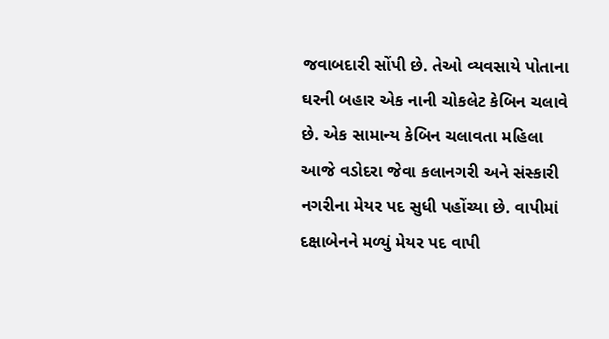જવાબદારી સોંપી છે. તેઓ વ્યવસાયે પોતાના ઘરની બહાર એક નાની ચોકલેટ કેબિન ચલાવે છે. એક સામાન્ય કેબિન ચલાવતા મહિલા આજે વડોદરા જેવા કલાનગરી અને સંસ્કારી નગરીના મેયર પદ સુધી પહોંચ્યા છે. વાપીમાં દક્ષાબેનને મળ્યું મેયર પદ વાપી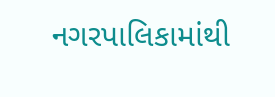નગરપાલિકામાંથી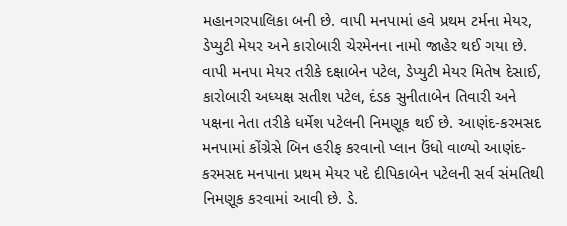મહાનગરપાલિકા બની છે. વાપી મનપામાં હવે પ્રથમ ટર્મના મેયર, ડેપ્યુટી મેયર અને કારોબારી ચેરમેનના નામો જાહેર થઈ ગયા છે. વાપી મનપા મેયર તરીકે દક્ષાબેન પટેલ, ડેપ્યુટી મેયર મિતેષ દેસાઈ, કારોબારી અધ્યક્ષ સતીશ પટેલ, દંડક સુનીતાબેન તિવારી અને પક્ષના નેતા તરીકે ધર્મેશ પટેલની નિમણૂક થઈ છે. આણંદ-કરમસદ મનપામાં કોંગ્રેસે બિન હરીફ કરવાનો પ્લાન ઉંધો વાળ્યો આણંદ-કરમસદ મનપાના પ્રથમ મેયર પદે દીપિકાબેન પટેલની સર્વ સંમતિથી નિમણૂક કરવામાં આવી છે. ડે.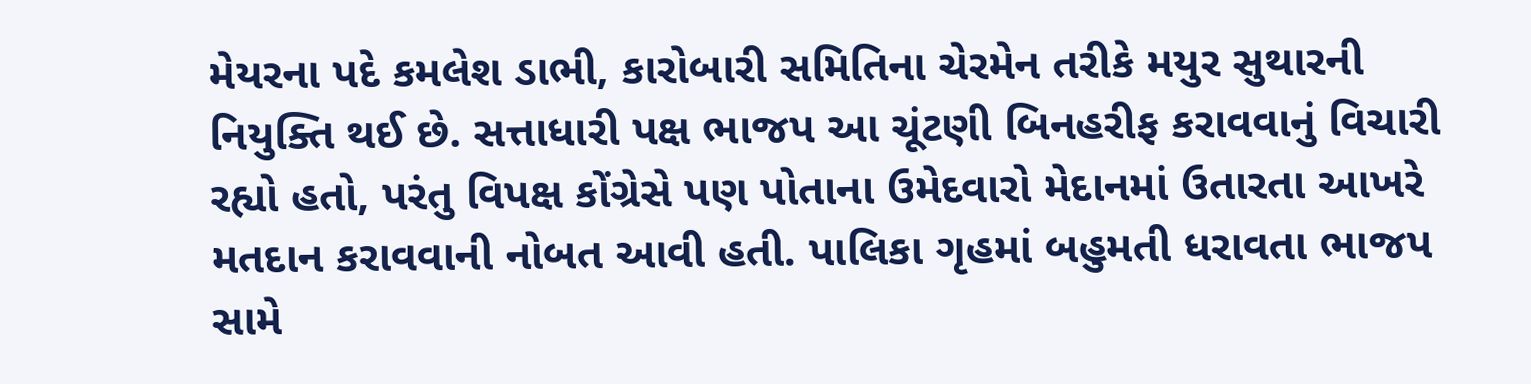મેયરના પદે કમલેશ ડાભી, કારોબારી સમિતિના ચેરમેન તરીકે મયુર સુથારની નિયુક્તિ થઈ છે. સત્તાધારી પક્ષ ભાજપ આ ચૂંટણી બિનહરીફ કરાવવાનું વિચારી રહ્યો હતો, પરંતુ વિપક્ષ કોંગ્રેસે પણ પોતાના ઉમેદવારો મેદાનમાં ઉતારતા આખરે મતદાન કરાવવાની નોબત આવી હતી. પાલિકા ગૃહમાં બહુમતી ધરાવતા ભાજપ સામે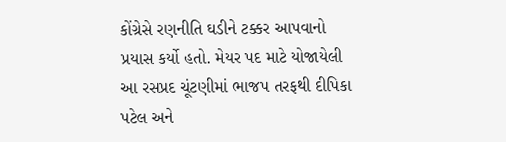કોંગ્રેસે રણનીતિ ઘડીને ટક્કર આપવાનો પ્રયાસ કર્યો હતો. મેયર પદ માટે યોજાયેલી આ રસપ્રદ ચૂંટણીમાં ભાજપ તરફથી દીપિકા પટેલ અને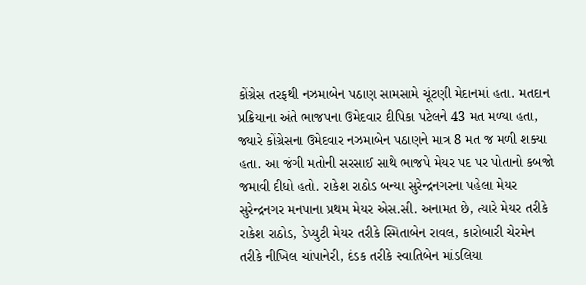કોંગ્રેસ તરફથી નઝમાબેન પઠાણ સામસામે ચૂંટણી મેદાનમાં હતા. મતદાન પ્રક્રિયાના અંતે ભાજપના ઉમેદવાર દીપિકા પટેલને 43 મત મળ્યા હતા, જ્યારે કોંગ્રેસના ઉમેદવાર નઝમાબેન પઠાણને માત્ર 8 મત જ મળી શક્યા હતા. આ જંગી મતોની સરસાઈ સાથે ભાજપે મેયર પદ પર પોતાનો કબજો જમાવી દીધો હતો. રાકેશ રાઠોડ બન્યા સુરેન્દ્રનગરના પહેલા મેયર સુરેન્દ્રનગર મનપાના પ્રથમ મેયર એસ.સી. અનામત છે, ત્યારે મેયર તરીકે રાકેશ રાઠોડ, ડેપ્યુટી મેયર તરીકે સ્મિતાબેન રાવલ, કારોબારી ચેરમેન તરીકે નીખિલ ચાંપાનેરી, દંડક તરીકે સ્વાતિબેન માંડલિયા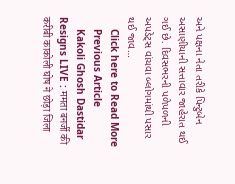અને પક્ષના નેતા તરીકે પિન્ટુબેન અસાણીયાની સત્તાવાર જાહેરાત થઈ ગઈ છે. દિવસભરની પળેપળની અપડેટ્સ વાંચવા બ્લોગમાંથી પસાર થઈ જાવ…
    Click here to Read More
    Previous Article
    Kakoli Ghosh Dastidar Resigns LIVE : ममता बनर्जी की करीबी काकोली घोष ने छोड़ा जिला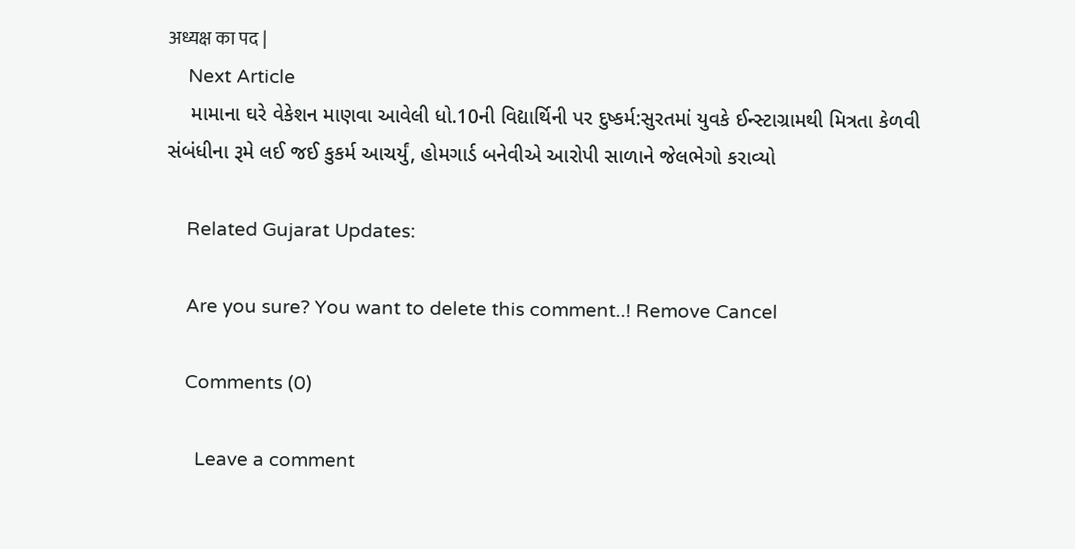अध्यक्ष का पद |
    Next Article
    મામાના ઘરે વેકેશન માણવા આવેલી ધો.10ની વિદ્યાર્થિની પર દુષ્કર્મ:સુરતમાં યુવકે ઈન્સ્ટાગ્રામથી મિત્રતા કેળવી સંબંધીના રૂમે લઈ જઈ કુકર્મ આચર્યું, હોમગાર્ડ બનેવીએ આરોપી સાળાને જેલભેગો કરાવ્યો

    Related Gujarat Updates:

    Are you sure? You want to delete this comment..! Remove Cancel

    Comments (0)

      Leave a comment